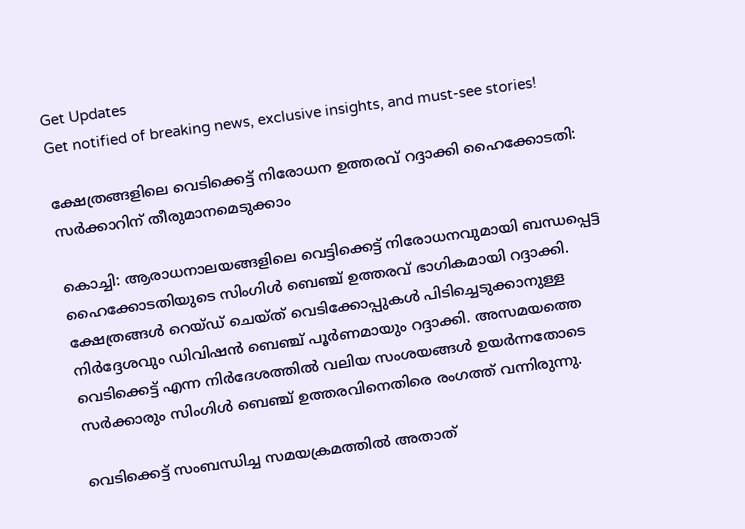Get Updates
Get notified of breaking news, exclusive insights, and must-see stories!

ക്ഷേത്രങ്ങളിലെ വെടിക്കെട്ട് നിരോധന ഉത്തരവ് റദ്ദാക്കി ഹൈക്കോടതി: സർക്കാറിന് തീരുമാനമെടുക്കാം

കൊച്ചി: ആരാധനാലയങ്ങളിലെ വെട്ടിക്കെട്ട് നിരോധനവുമായി ബന്ധപ്പെട്ട ഹൈക്കോടതിയുടെ സിംഗിള്‍ ബെഞ്ച് ഉത്തരവ് ഭാഗികമായി റദ്ദാക്കി. ക്ഷേത്രങ്ങൾ റെയ്ഡ് ചെയ്ത് വെടിക്കോപ്പുകൾ പിടിച്ചെടുക്കാനുള്ള നിർദ്ദേശവും ഡിവിഷൻ ബെഞ്ച് പൂർണമായും റദ്ദാക്കി. അസമയത്തെ വെടിക്കെട്ട് എന്ന നിർദേശത്തില്‍ വലിയ സംശയങ്ങള്‍ ഉയർന്നതോടെ സർക്കാരും സിംഗിള്‍ ബെഞ്ച് ഉത്തരവിനെതിരെ രംഗത്ത് വന്നിരുന്നു.

വെടിക്കെട്ട് സംബന്ധിച്ച സമയക്രമത്തില്‍ അതാത്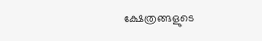ക്ഷേത്രങ്ങളുടെ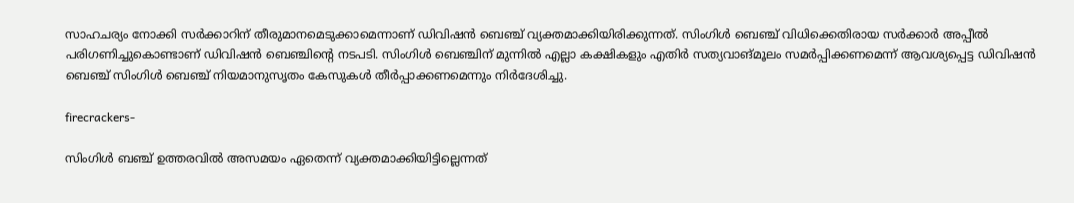സാഹചര്യം നോക്കി സർക്കാറിന് തീരുമാനമെടുക്കാമെന്നാണ് ഡിവിഷന്‍ ബെഞ്ച് വ്യക്തമാക്കിയിരിക്കുന്നത്. സിംഗിള്‍ ബെഞ്ച് വിധിക്കെതിരായ സർക്കാർ അപ്പീല്‍ പരിഗണിച്ചുകൊണ്ടാണ് ഡിവിഷന്‍ ബെഞ്ചിന്റെ നടപടി. സിംഗിള്‍ ബെഞ്ചിന് മുന്നില്‍ എല്ലാ കക്ഷികളും എതിർ സത്യവാങ്മൂലം സമർപ്പിക്കണമെന്ന് ആവശ്യപ്പെട്ട ഡിവിഷന്‍ ബെഞ്ച് സിംഗിള്‍ ബെഞ്ച് നിയമാനുസൃതം കേസുകള്‍ തീർപ്പാക്കണമെന്നും നിർദേശിച്ചു.

firecrackers-

സിംഗിൾ ബ‌ഞ്ച് ഉത്തരവിൽ അസമയം ഏതെന്ന് വ്യക്തമാക്കിയിട്ടില്ലെന്നത്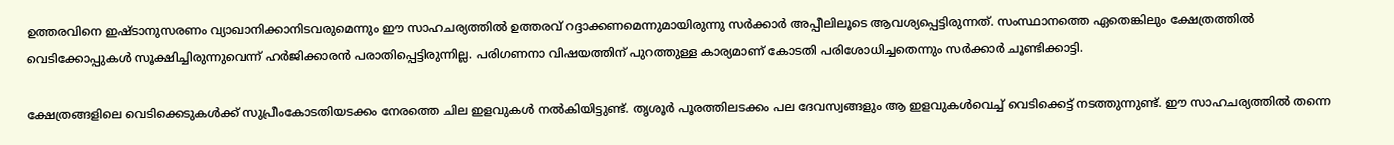ഉത്തരവിനെ ഇഷ്ടാനുസരണം വ്യാഖാനിക്കാനിടവരുമെന്നും ഈ സാഹചര്യത്തില്‍ ഉത്തരവ് റദ്ദാക്കണമെന്നുമായിരുന്നു സർക്കാർ അപ്പീലിലൂടെ ആവശ്യപ്പെട്ടിരുന്നത്. സംസ്ഥാനത്തെ ഏതെങ്കിലും ക്ഷേത്രത്തില്‍ വെടിക്കോപ്പുകള്‍ സൂക്ഷിച്ചിരുന്നുവെന്ന് ഹർജിക്കാരന്‍ പരാതിപ്പെട്ടിരുന്നില്ല. പരിഗണനാ വിഷയത്തിന് പുറത്തുള്ള കാര്യമാണ് കോടതി പരിശോധിച്ചതെന്നും സർക്കാർ ചൂണ്ടിക്കാട്ടി.

ക്ഷേത്രങ്ങളിലെ വെടിക്കെടുകള്‍ക്ക് സുപ്രീംകോടതിയടക്കം നേരത്തെ ചില ഇളവുകള്‍ നല്‍കിയിട്ടുണ്ട്. തൃശൂര്‍ പൂരത്തിലടക്കം പല ദേവസ്വങ്ങളും ആ ഇളവുകള്‍വെച്ച് വെടിക്കെട്ട് നടത്തുന്നുണ്ട്. ഈ സാഹചര്യത്തില്‍ തന്നെ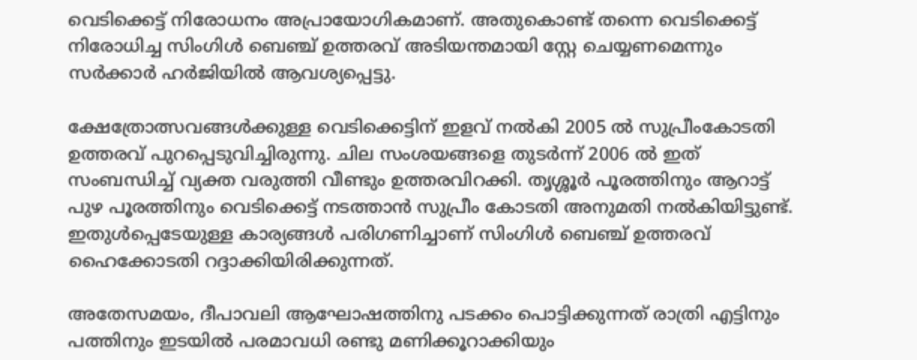വെടിക്കെട്ട് നിരോധനം അപ്രായോഗികമാണ്. അതുകൊണ്ട് തന്നെ വെടിക്കെട്ട് നിരോധിച്ച സിംഗിള്‍ ബെഞ്ച് ഉത്തരവ് അടിയന്തമായി സ്റ്റേ ചെയ്യണമെന്നും സർക്കാർ ഹർജിയില്‍ ആവശ്യപ്പെട്ടു.

ക്ഷേത്രോത്സവങ്ങള്‍ക്കുള്ള വെടിക്കെട്ടിന് ഇളവ് നല്‍കി 2005 ല്‍ സുപ്രീംകോടതി ഉത്തരവ് പുറപ്പെടുവിച്ചിരുന്നു. ചില സംശയങ്ങളെ തുടർന്ന് 2006 ല്‍ ഇത് സംബന്ധിച്ച് വ്യക്ത വരുത്തി വീണ്ടും ഉത്തരവിറക്കി. തൃശ്ശൂർ പൂരത്തിനും ആറാട്ട് പുഴ പൂരത്തിനും വെടിക്കെട്ട് നടത്താൻ സുപ്രീം കോടതി അനുമതി നൽകിയിട്ടുണ്ട്. ഇതുള്‍പ്പെടേയുള്ള കാര്യങ്ങള്‍ പരിഗണിച്ചാണ് സിംഗിള്‍ ബെഞ്ച് ഉത്തരവ് ഹൈക്കോടതി റദ്ദാക്കിയിരിക്കുന്നത്.

അതേസമയം, ദീപാവലി ആഘോഷത്തിനു പടക്കം പൊട്ടിക്കുന്നത് രാത്രി എട്ടിനും പത്തിനും ഇടയിൽ പരമാവധി രണ്ടു മണിക്കൂറാക്കിയും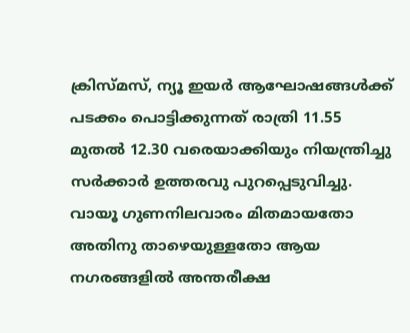ക്രിസ്മസ്, ന്യൂ ഇയർ ആഘോഷങ്ങൾക്ക് പടക്കം പൊട്ടിക്കുന്നത് രാത്രി 11.55 മുതൽ 12.30 വരെയാക്കിയും നിയന്ത്രിച്ചു സർക്കാർ ഉത്തരവു പുറപ്പെടുവിച്ചു. വായൂ ഗുണനിലവാരം മിതമായതോ അതിനു താഴെയുള്ളതോ ആയ നഗരങ്ങളിൽ അന്തരീക്ഷ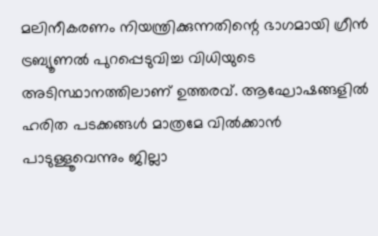മലിനീകരണം നിയന്ത്രിക്കുന്നതിന്റെ ഭാഗമായി ഗ്രീൻ ട്രബ്യൂണൽ പുറപ്പെടുവിച്ച വിധിയുടെ അടിസ്ഥാനത്തിലാണ് ഉത്തരവ്. ആഘോഷങ്ങളിൽ ഹരിത പടക്കങ്ങൾ മാത്രമേ വിൽക്കാൻ പാടുള്ളൂവെന്നും ജില്ലാ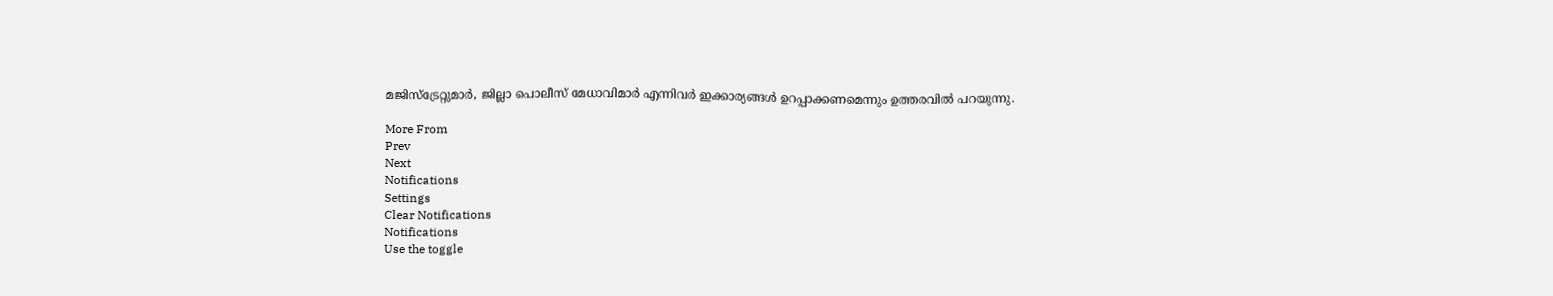മജിസ്ട്രേറ്റുമാർ, ജില്ലാ പൊലീസ് മേധാവിമാർ എന്നിവർ ഇക്കാര്യങ്ങൾ ഉറപ്പാക്കണമെന്നും ഉത്തരവിൽ പറയുന്നു.

More From
Prev
Next
Notifications
Settings
Clear Notifications
Notifications
Use the toggle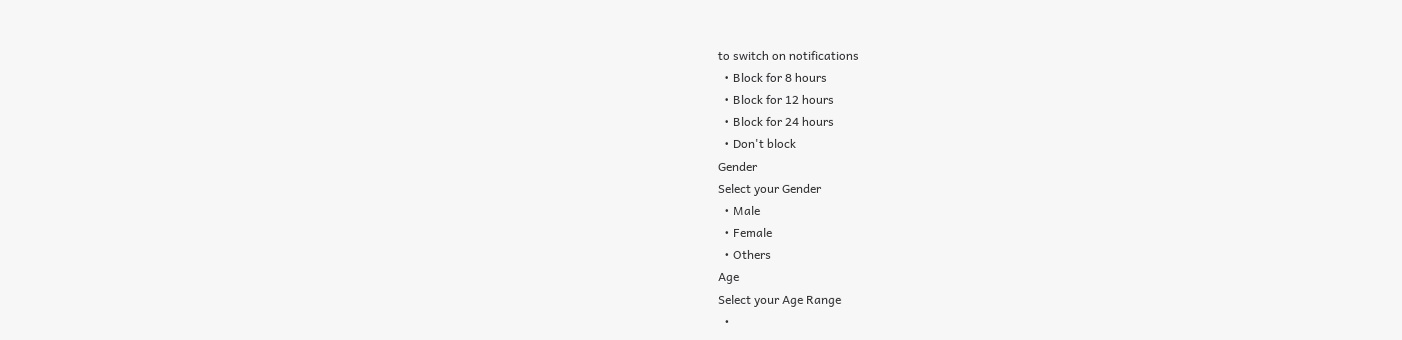to switch on notifications
  • Block for 8 hours
  • Block for 12 hours
  • Block for 24 hours
  • Don't block
Gender
Select your Gender
  • Male
  • Female
  • Others
Age
Select your Age Range
  •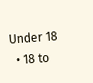Under 18
  • 18 to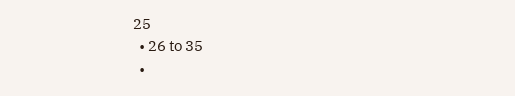25
  • 26 to 35
  •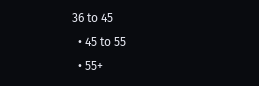36 to 45
  • 45 to 55
  • 55+